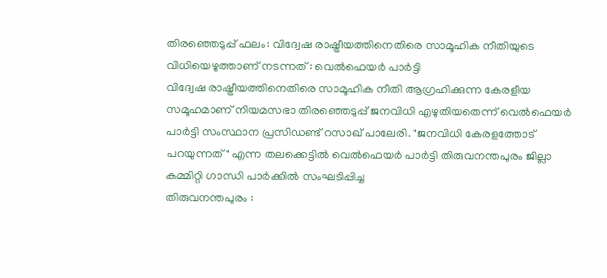തിരഞ്ഞെടുപ്പ് ഫലം: വിദ്വേഷ രാഷ്ട്രീയത്തിനെതിരെ സാമൂഹിക നീതിയുടെ വിധിയെഴുത്താണ് നടന്നത് : വെൽഫെയർ പാർട്ടി
വിദ്വേഷ രാഷ്ട്രീയത്തിനെതിരെ സാമൂഹിക നീതി ആഗ്രഹിക്കുന്ന കേരളീയ സമൂഹമാണ് നിയമസഭാ തിരഞ്ഞെടുപ്പ് ജനവിധി എഴുതിയതെന്ന് വെൽഫെയർ പാർട്ടി സംസ്ഥാന പ്രസിഡണ്ട് റസാഖ് പാലേരി. "ജനവിധി കേരളത്തോട് പറയുന്നത്" എന്ന തലക്കെട്ടിൽ വെൽഫെയർ പാർട്ടി തിരുവനന്തപുരം ജില്ലാ കമ്മിറ്റി ഗാന്ധി പാർക്കിൽ സംഘടിപ്പിച്ച
തിരുവനന്തപുരം :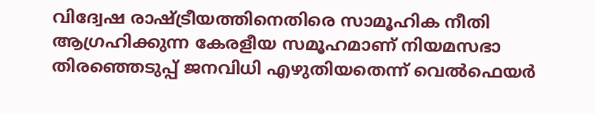വിദ്വേഷ രാഷ്ട്രീയത്തിനെതിരെ സാമൂഹിക നീതി ആഗ്രഹിക്കുന്ന കേരളീയ സമൂഹമാണ് നിയമസഭാ തിരഞ്ഞെടുപ്പ് ജനവിധി എഴുതിയതെന്ന് വെൽഫെയർ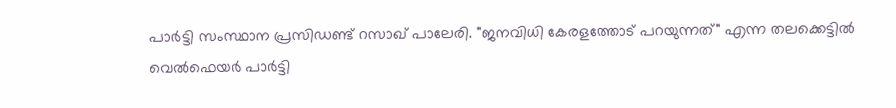പാർട്ടി സംസ്ഥാന പ്രസിഡണ്ട് റസാഖ് പാലേരി. "ജനവിധി കേരളത്തോട് പറയുന്നത്" എന്ന തലക്കെട്ടിൽ വെൽഫെയർ പാർട്ടി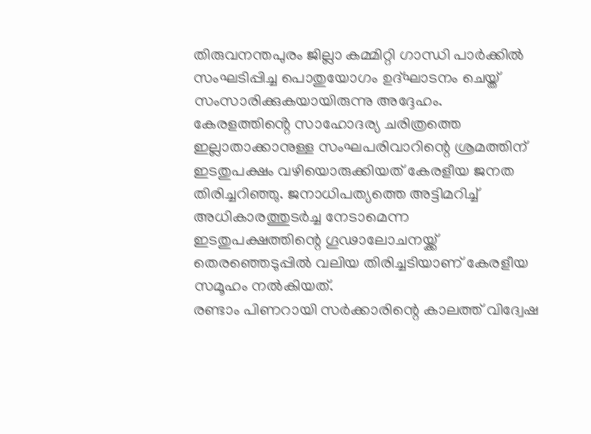തിരുവനന്തപുരം ജില്ലാ കമ്മിറ്റി ഗാന്ധി പാർക്കിൽ സംഘടിപ്പിച്ച പൊതുയോഗം ഉദ്ഘാടനം ചെയ്ത് സംസാരിക്കുകയായിരുന്നു അദ്ദേഹം. കേരളത്തിൻ്റെ സാഹോദര്യ ചരിത്രത്തെ ഇല്ലാതാക്കാനുള്ള സംഘപരിവാറിന്റെ ശ്രമത്തിന് ഇടതുപക്ഷം വഴിയൊരുക്കിയത് കേരളീയ ജനത തിരിച്ചറിഞ്ഞു. ജനാധിപത്യത്തെ അട്ടിമറിച്ച് അധികാരത്തുടർച്ച നേടാമെന്ന ഇടതുപക്ഷത്തിന്റെ ഗൂഢാലോചനയ്ക്ക് തെരഞ്ഞെടുപ്പിൽ വലിയ തിരിച്ചടിയാണ് കേരളീയ സമൂഹം നൽകിയത്.
രണ്ടാം പിണറായി സർക്കാരിന്റെ കാലത്ത് വിദ്വേഷ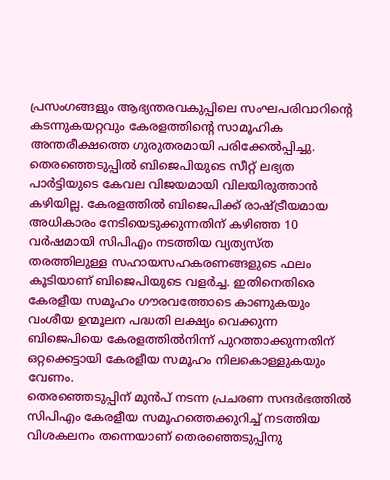പ്രസംഗങ്ങളും ആഭ്യന്തരവകുപ്പിലെ സംഘപരിവാറിന്റെ കടന്നുകയറ്റവും കേരളത്തിൻ്റെ സാമൂഹിക അന്തരീക്ഷത്തെ ഗുരുതരമായി പരിക്കേൽപ്പിച്ചു. തെരഞ്ഞെടുപ്പിൽ ബിജെപിയുടെ സീറ്റ് ലഭ്യത പാർട്ടിയുടെ കേവല വിജയമായി വിലയിരുത്താൻ കഴിയില്ല. കേരളത്തിൽ ബിജെപിക്ക് രാഷ്ട്രീയമായ അധികാരം നേടിയെടുക്കുന്നതിന് കഴിഞ്ഞ 10 വർഷമായി സിപിഎം നടത്തിയ വ്യത്യസ്ത തരത്തിലുള്ള സഹായസഹകരണങ്ങളുടെ ഫലം കൂടിയാണ് ബിജെപിയുടെ വളർച്ച. ഇതിനെതിരെ കേരളീയ സമൂഹം ഗൗരവത്തോടെ കാണുകയും വംശീയ ഉന്മൂലന പദ്ധതി ലക്ഷ്യം വെക്കുന്ന ബിജെപിയെ കേരളത്തിൽനിന്ന് പുറത്താക്കുന്നതിന് ഒറ്റക്കെട്ടായി കേരളീയ സമൂഹം നിലകൊള്ളുകയും വേണം.
തെരഞ്ഞെടുപ്പിന് മുൻപ് നടന്ന പ്രചരണ സന്ദർഭത്തിൽ സിപിഎം കേരളീയ സമൂഹത്തെക്കുറിച്ച് നടത്തിയ വിശകലനം തന്നെയാണ് തെരഞ്ഞെടുപ്പിനു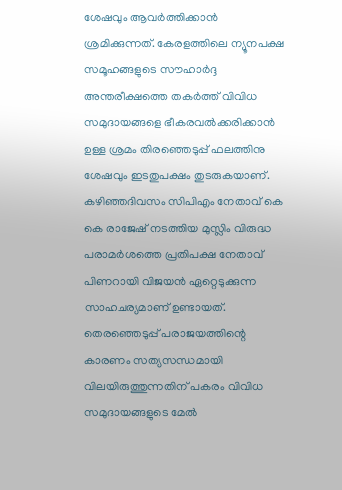ശേഷവും ആവർത്തിക്കാൻ ശ്രമിക്കുന്നത്. കേരളത്തിലെ ന്യൂനപക്ഷ സമൂഹങ്ങളുടെ സൗഹാർദ്ദ അന്തരീക്ഷത്തെ തകർത്ത് വിവിധ സമുദായങ്ങളെ ഭീകരവൽക്കരിക്കാൻ ഉള്ള ശ്രമം തിരഞ്ഞെടുപ്പ് ഫലത്തിനു ശേഷവും ഇടതുപക്ഷം തുടരുകയാണ്. കഴിഞ്ഞദിവസം സിപിഎം നേതാവ് കെ കെ രാജേഷ് നടത്തിയ മുസ്ലിം വിരുദ്ധ പരാമർശത്തെ പ്രതിപക്ഷ നേതാവ് പിണറായി വിജയൻ ഏറ്റെടുക്കുന്ന സാഹചര്യമാണ് ഉണ്ടായത്. തെരഞ്ഞെടുപ്പ് പരാജയത്തിന്റെ കാരണം സത്യസന്ധമായി വിലയിരുത്തുന്നതിന് പകരം വിവിധ സമുദായങ്ങളുടെ മേൽ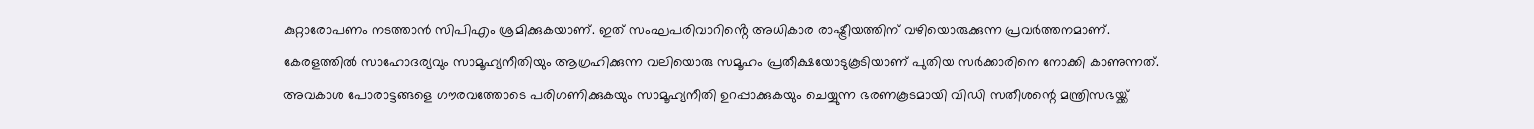കുറ്റാരോപണം നടത്താൻ സിപിഎം ശ്രമിക്കുകയാണ്. ഇത് സംഘപരിവാറിൻ്റെ അധികാര രാഷ്ട്രീയത്തിന് വഴിയൊരുക്കുന്ന പ്രവർത്തനമാണ്.
കേരളത്തിൽ സാഹോദര്യവും സാമൂഹ്യനീതിയും ആഗ്രഹിക്കുന്ന വലിയൊരു സമൂഹം പ്രതീക്ഷയോടുകൂടിയാണ് പുതിയ സർക്കാരിനെ നോക്കി കാണുന്നത്. അവകാശ പോരാട്ടങ്ങളെ ഗൗരവത്തോടെ പരിഗണിക്കുകയും സാമൂഹ്യനീതി ഉറപ്പാക്കുകയും ചെയ്യുന്ന ഭരണകൂടമായി വിഡി സതീശന്റെ മന്ത്രിസഭയ്ക്ക്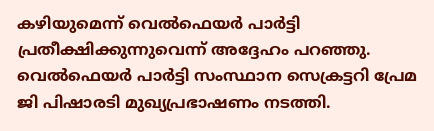കഴിയുമെന്ന് വെൽഫെയർ പാർട്ടി പ്രതീക്ഷിക്കുന്നുവെന്ന് അദ്ദേഹം പറഞ്ഞു. വെൽഫെയർ പാർട്ടി സംസ്ഥാന സെക്രട്ടറി പ്രേമ ജി പിഷാരടി മുഖ്യപ്രഭാഷണം നടത്തി.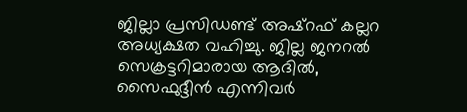ജില്ലാ പ്രസിഡണ്ട് അഷ്റഫ് കല്ലറ അധ്യക്ഷത വഹിച്ചു. ജില്ല ജനറൽ സെക്രട്ടറിമാരായ ആദിൽ, സൈഫുദ്ദീൻ എന്നിവർ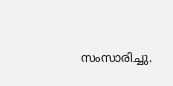സംസാരിച്ചു.